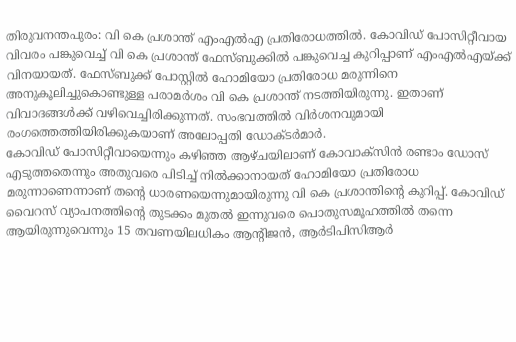തിരുവനന്തപുരം: വി കെ പ്രശാന്ത് എംഎൽഎ പ്രതിരോധത്തിൽ. കോവിഡ് പോസിറ്റീവായ വിവരം പങ്കുവെച്ച് വി കെ പ്രശാന്ത് ഫേസ്ബുക്കിൽ പങ്കുവെച്ച കുറിപ്പാണ് എംഎൽഎയ്ക്ക് വിനയായത്. ഫേസ്ബുക്ക് പോസ്റ്റിൽ ഹോമിയോ പ്രതിരോധ മരുന്നിനെ അനുകൂലിച്ചുകൊണ്ടുള്ള പരാമർശം വി കെ പ്രശാന്ത് നടത്തിയിരുന്നു. ഇതാണ് വിവാദങ്ങൾക്ക് വഴിവെച്ചിരിക്കുന്നത്. സംഭവത്തിൽ വിർശനവുമായി രംഗത്തെത്തിയിരിക്കുകയാണ് അലോപ്പതി ഡോക്ടർമാർ.
കോവിഡ് പോസിറ്റീവായെന്നും കഴിഞ്ഞ ആഴ്ചയിലാണ് കോവാക്സിൻ രണ്ടാം ഡോസ് എടുത്തതെന്നും അതുവരെ പിടിച്ച് നിൽക്കാനായത് ഹോമിയോ പ്രതിരോധ മരുന്നാണെന്നാണ് തന്റെ ധാരണയെന്നുമായിരുന്നു വി കെ പ്രശാന്തിന്റെ കുറിപ്പ്. കോവിഡ് വൈറസ് വ്യാപനത്തിന്റെ തുടക്കം മുതൽ ഇന്നുവരെ പൊതുസമൂഹത്തിൽ തന്നെ ആയിരുന്നുവെന്നും 15 തവണയിലധികം ആന്റിജൻ, ആർടിപിസിആർ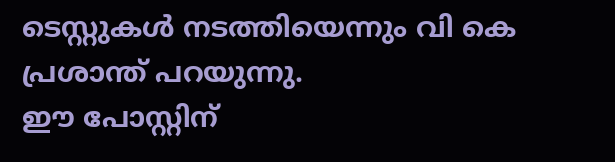ടെസ്റ്റുകൾ നടത്തിയെന്നും വി കെ പ്രശാന്ത് പറയുന്നു.
ഈ പോസ്റ്റിന്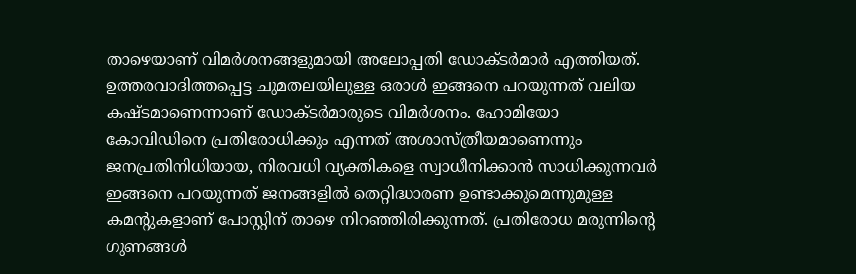താഴെയാണ് വിമർശനങ്ങളുമായി അലോപ്പതി ഡോക്ടർമാർ എത്തിയത്. ഉത്തരവാദിത്തപ്പെട്ട ചുമതലയിലുള്ള ഒരാൾ ഇങ്ങനെ പറയുന്നത് വലിയ കഷ്ടമാണെന്നാണ് ഡോക്ടർമാരുടെ വിമർശനം. ഹോമിയോ കോവിഡിനെ പ്രതിരോധിക്കും എന്നത് അശാസ്ത്രീയമാണെന്നും ജനപ്രതിനിധിയായ, നിരവധി വ്യക്തികളെ സ്വാധീനിക്കാൻ സാധിക്കുന്നവർ ഇങ്ങനെ പറയുന്നത് ജനങ്ങളിൽ തെറ്റിദ്ധാരണ ഉണ്ടാക്കുമെന്നുമുള്ള കമന്റുകളാണ് പോസ്റ്റിന് താഴെ നിറഞ്ഞിരിക്കുന്നത്. പ്രതിരോധ മരുന്നിന്റെ ഗുണങ്ങൾ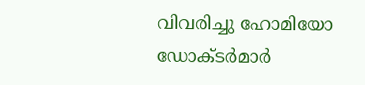വിവരിച്ചു ഹോമിയോ ഡോക്ടർമാർ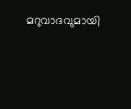മറുവാദവുമായി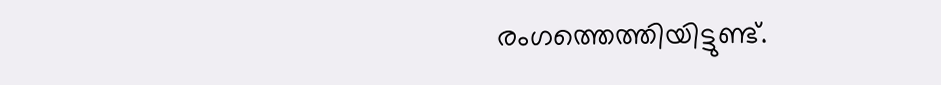രംഗത്തെത്തിയിട്ടുണ്ട്.